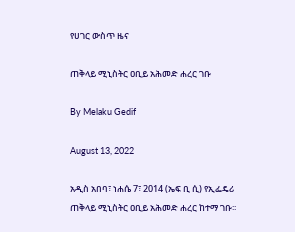የሀገር ውስጥ ዜና

ጠቅላይ ሚኒስትር ዐቢይ አሕመድ ሐረር ገቡ

By Melaku Gedif

August 13, 2022

አዲስ አበባ፣ ነሐሴ 7፣ 2014 (ኤፍ ቢ ሲ) የኢፌዴሪ ጠቅላይ ሚኒስትር ዐቢይ አሕመድ ሐረር ከተማ ገቡ፡፡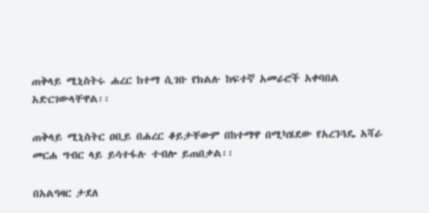ጠቅላይ ሚኒስትሩ ሐረር ከተማ ሲገቡ የክልሉ ከፍተኛ አመራሮች አቀባበል አድርገውላቸዋል፡፡

ጠቅላይ ሚኒስትር ዐቢይ በሐረር ቆይታቸውም በከተማዋ በሚካሄደው የአረንጓዴ አሻራ መርሐ ግብር ላይ ይሳተፋሉ ተብሎ ይጠበቃል፡፡

በአልዓዛር ታደለ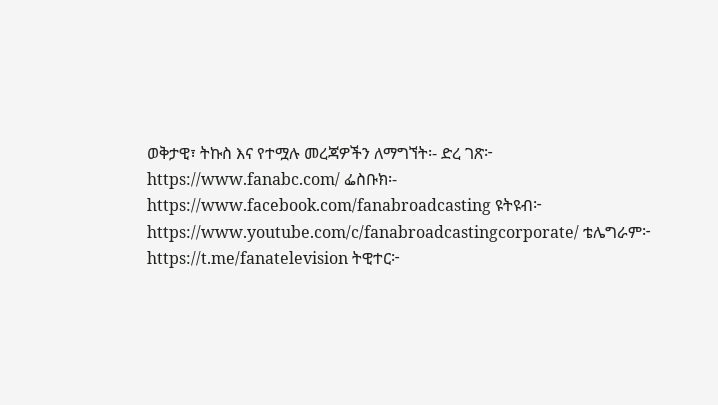ወቅታዊ፣ ትኩስ እና የተሟሉ መረጃዎችን ለማግኘት፡- ድረ ገጽ፦ https://www.fanabc.com/ ፌስቡክ፡- https://www.facebook.com/fanabroadcasting ዩትዩብ፦ https://www.youtube.com/c/fanabroadcastingcorporate/ ቴሌግራም፦ https://t.me/fanatelevision ትዊተር፦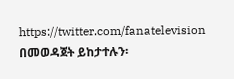https://twitter.com/fanatelevision በመወዳጀት ይከታተሉን፡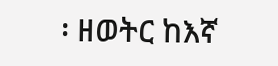፡ ዘወትር ከእኛ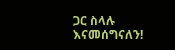ጋር ስላሉ እናመሰግናለን!